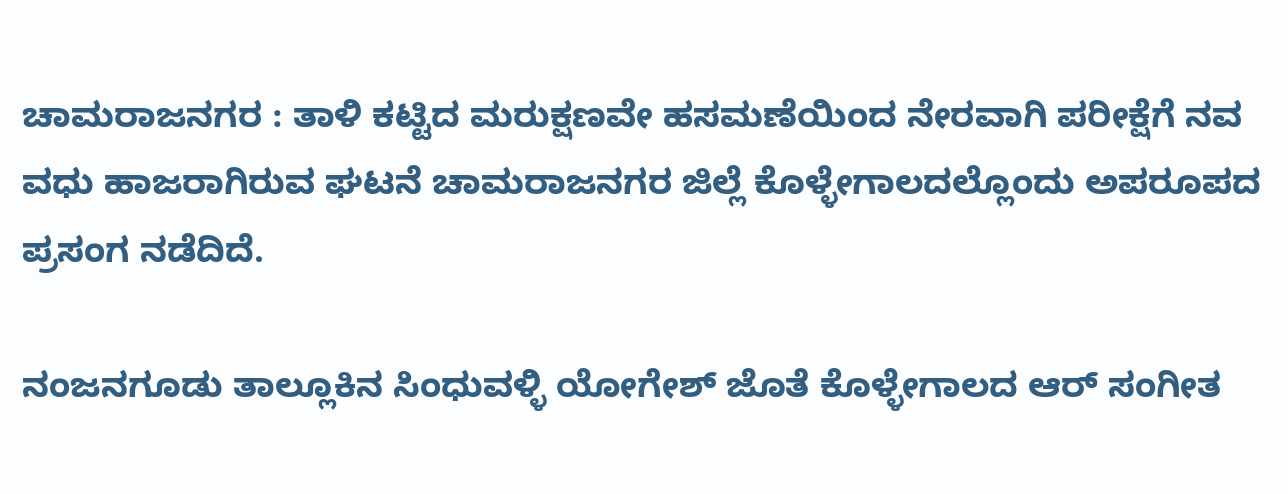ಚಾಮರಾಜನಗರ : ತಾಳಿ ಕಟ್ಟಿದ ಮರುಕ್ಷಣವೇ ಹಸಮಣೆಯಿಂದ ನೇರವಾಗಿ ಪರೀಕ್ಷೆಗೆ ನವ ವಧು ಹಾಜರಾಗಿರುವ ಘಟನೆ ಚಾಮರಾಜನಗರ ಜಿಲ್ಲೆ ಕೊಳ್ಳೇಗಾಲದಲ್ಲೊಂದು ಅಪರೂಪದ ಪ್ರಸಂಗ ನಡೆದಿದೆ.

ನಂಜನಗೂಡು ತಾಲ್ಲೂಕಿನ ಸಿಂಧುವಳ್ಳಿ ಯೋಗೇಶ್ ಜೊತೆ ಕೊಳ್ಳೇಗಾಲದ ಆರ್ ಸಂಗೀತ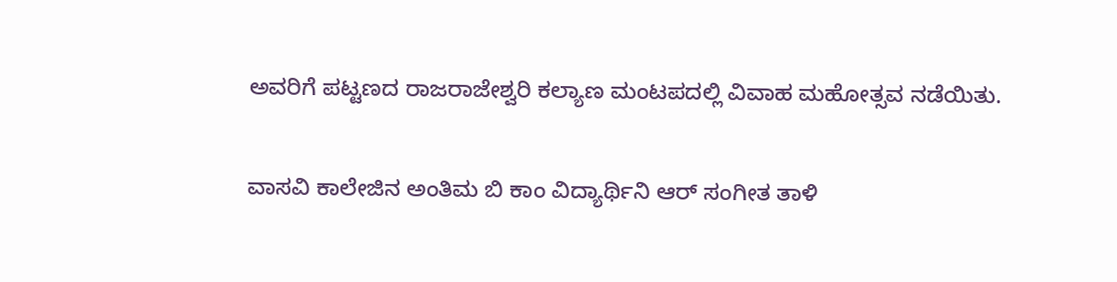ಅವರಿಗೆ ಪಟ್ಟಣದ ರಾಜರಾಜೇಶ್ವರಿ ಕಲ್ಯಾಣ ಮಂಟಪದಲ್ಲಿ ವಿವಾಹ ಮಹೋತ್ಸವ ನಡೆಯಿತು.

ವಾಸವಿ ಕಾಲೇಜಿನ ಅಂತಿಮ ಬಿ ಕಾಂ ವಿದ್ಯಾರ್ಥಿನಿ ಆರ್ ಸಂಗೀತ ತಾಳಿ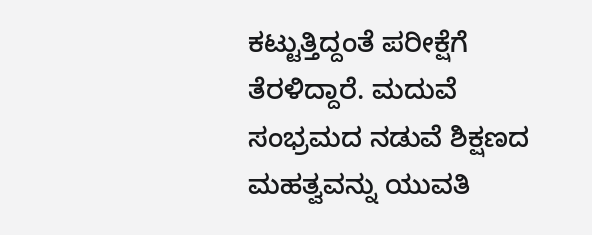ಕಟ್ಟುತ್ತಿದ್ದಂತೆ ಪರೀಕ್ಷೆಗೆ ತೆರಳಿದ್ದಾರೆ. ಮದುವೆ ಸಂಭ್ರಮದ ನಡುವೆ ಶಿಕ್ಷಣದ ಮಹತ್ವವನ್ನು ಯುವತಿ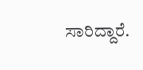ಸಾರಿದ್ದಾರೆ.